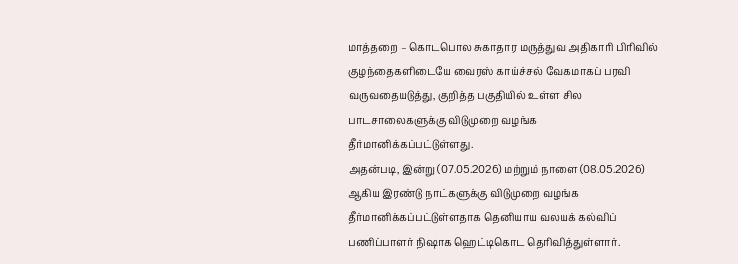மாத்தறை – கொடபொல சுகாதார மருத்துவ அதிகாரி பிரிவில் குழந்தைகளிடையே வைரஸ் காய்ச்சல் வேகமாகப் பரவி வருவதையடுத்து, குறித்த பகுதியில் உள்ள சில பாடசாலைகளுக்கு விடுமுறை வழங்க தீர்மானிக்கப்பட்டுள்ளது.
அதன்படி, இன்று (07.05.2026) மற்றும் நாளை (08.05.2026) ஆகிய இரண்டு நாட்களுக்கு விடுமுறை வழங்க தீர்மானிக்கப்பட்டுள்ளதாக தெனியாய வலயக் கல்விப் பணிப்பாளர் நிஷாக ஹெட்டிகொட தெரிவித்துள்ளார்.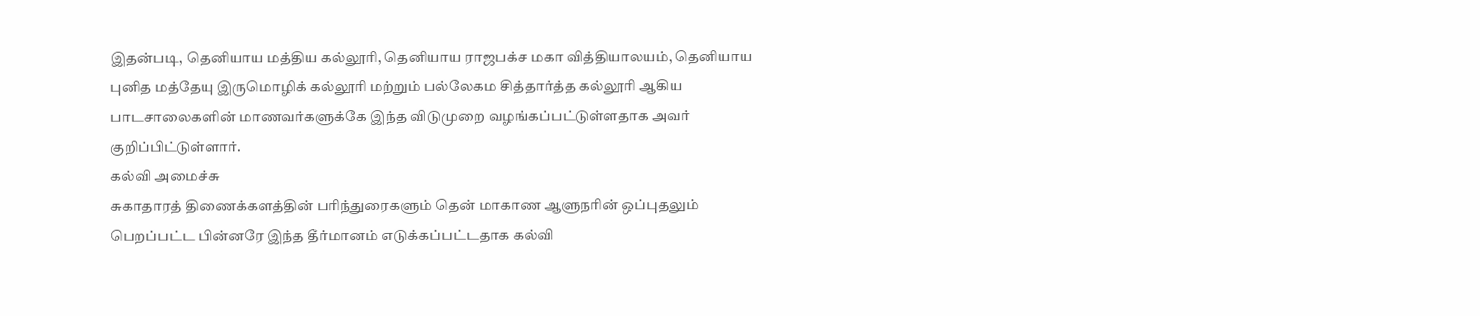இதன்படி, தெனியாய மத்திய கல்லூரி, தெனியாய ராஜபக்ச மகா வித்தியாலயம், தெனியாய புனித மத்தேயு இருமொழிக் கல்லூரி மற்றும் பல்லேகம சித்தார்த்த கல்லூரி ஆகிய பாடசாலைகளின் மாணவர்களுக்கே இந்த விடுமுறை வழங்கப்பட்டுள்ளதாக அவர் குறிப்பிட்டுள்ளார்.
கல்வி அமைச்சு
சுகாதாரத் திணைக்களத்தின் பரிந்துரைகளும் தென் மாகாண ஆளுநரின் ஒப்புதலும் பெறப்பட்ட பின்னரே இந்த தீர்மானம் எடுக்கப்பட்டதாக கல்வி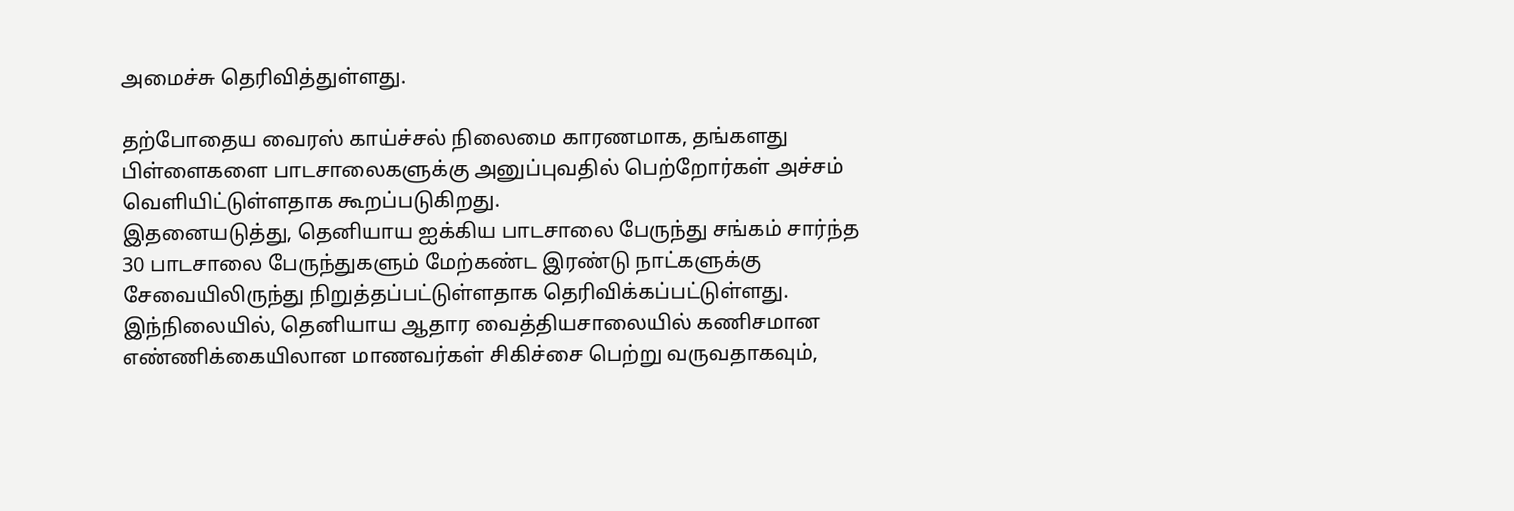அமைச்சு தெரிவித்துள்ளது.

தற்போதைய வைரஸ் காய்ச்சல் நிலைமை காரணமாக, தங்களது பிள்ளைகளை பாடசாலைகளுக்கு அனுப்புவதில் பெற்றோர்கள் அச்சம் வெளியிட்டுள்ளதாக கூறப்படுகிறது.
இதனையடுத்து, தெனியாய ஐக்கிய பாடசாலை பேருந்து சங்கம் சார்ந்த 30 பாடசாலை பேருந்துகளும் மேற்கண்ட இரண்டு நாட்களுக்கு சேவையிலிருந்து நிறுத்தப்பட்டுள்ளதாக தெரிவிக்கப்பட்டுள்ளது.
இந்நிலையில், தெனியாய ஆதார வைத்தியசாலையில் கணிசமான எண்ணிக்கையிலான மாணவர்கள் சிகிச்சை பெற்று வருவதாகவும்,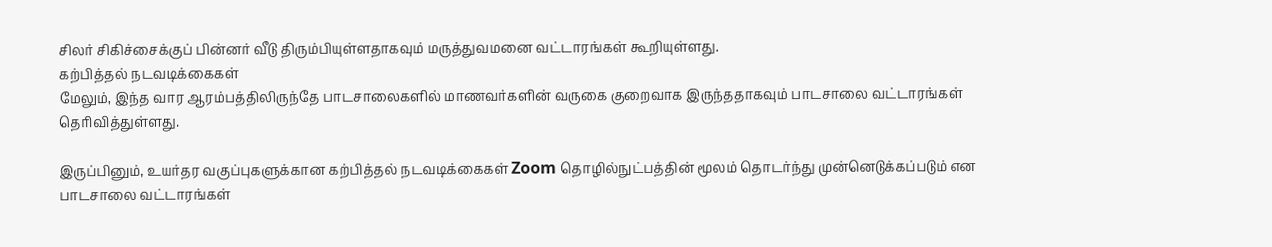சிலர் சிகிச்சைக்குப் பின்னர் வீடு திரும்பியுள்ளதாகவும் மருத்துவமனை வட்டாரங்கள் கூறியுள்ளது.
கற்பித்தல் நடவடிக்கைகள்
மேலும், இந்த வார ஆரம்பத்திலிருந்தே பாடசாலைகளில் மாணவர்களின் வருகை குறைவாக இருந்ததாகவும் பாடசாலை வட்டாரங்கள் தெரிவித்துள்ளது.

இருப்பினும், உயர்தர வகுப்புகளுக்கான கற்பித்தல் நடவடிக்கைகள் Zoom தொழில்நுட்பத்தின் மூலம் தொடர்ந்து முன்னெடுக்கப்படும் என பாடசாலை வட்டாரங்கள்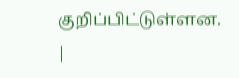குறிப்பிட்டுள்ளன.
|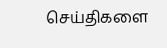செய்திகளை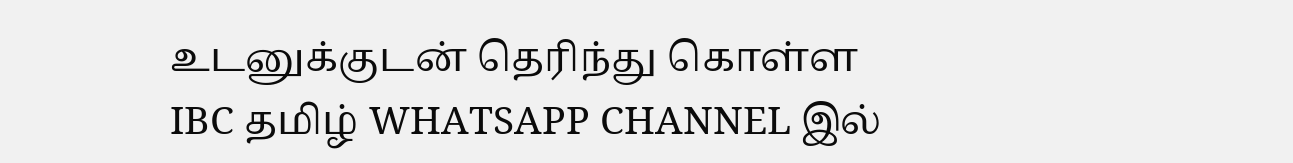உடனுக்குடன் தெரிந்து கொள்ள IBC தமிழ் WHATSAPP CHANNEL இல்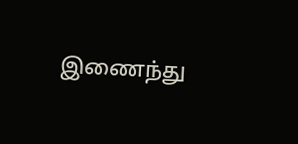இணைந்து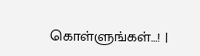கொள்ளுங்கள்…! |